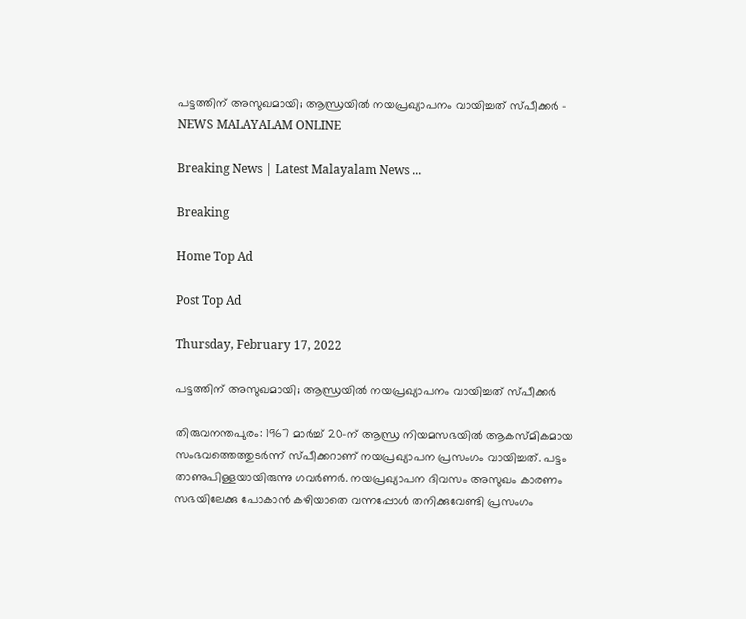പട്ടത്തിന് അസുഖമായി; ആന്ധ്രയിൽ നയപ്രഖ്യാപനം വായിച്ചത് സ്പീക്കർ - NEWS MALAYALAM ONLINE

Breaking News | Latest Malayalam News ...

Breaking

Home Top Ad

Post Top Ad

Thursday, February 17, 2022

പട്ടത്തിന് അസുഖമായി; ആന്ധ്രയിൽ നയപ്രഖ്യാപനം വായിച്ചത് സ്പീക്കർ

തിരുവനന്തപുരം: 1967 മാർച്ച് 20-ന് ആന്ധ്ര നിയമസഭയിൽ ആകസ്മികമായ സംഭവത്തെത്തുടർന്ന് സ്പീക്കറാണ് നയപ്രഖ്യാപന പ്രസംഗം വായിച്ചത്. പട്ടം താണുപിള്ളയായിരുന്നു ഗവർണർ. നയപ്രഖ്യാപന ദിവസം അസുഖം കാരണം സഭയിലേക്കു പോകാൻ കഴിയാതെ വന്നപ്പോൾ തനിക്കുവേണ്ടി പ്രസംഗം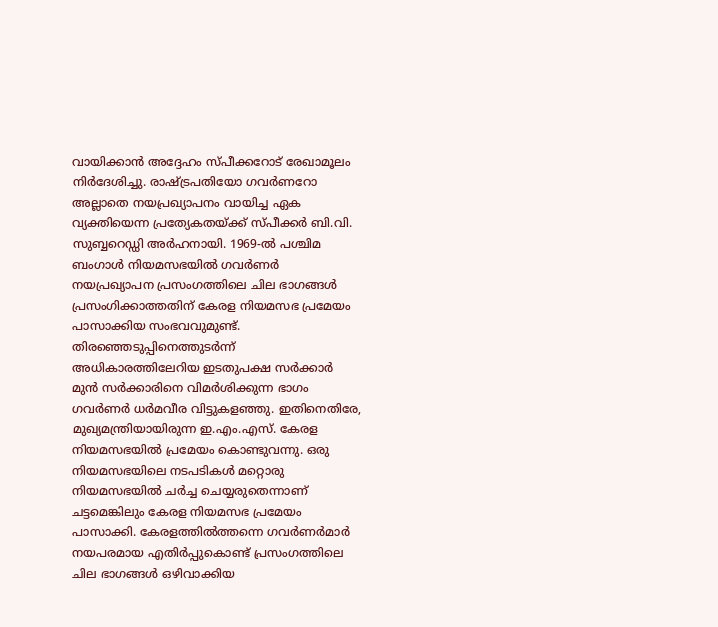വായിക്കാൻ അദ്ദേഹം സ്പീക്കറോട് രേഖാമൂലം നിർദേശിച്ചു. രാഷ്ട്രപതിയോ ഗവർണറോ അല്ലാതെ നയപ്രഖ്യാപനം വായിച്ച ഏക വ്യക്തിയെന്ന പ്രത്യേകതയ്ക്ക് സ്പീക്കർ ബി.വി. സുബ്ബറെഡ്ഡി അർഹനായി. 1969-ൽ പശ്ചിമ ബംഗാൾ നിയമസഭയിൽ ഗവർണർ നയപ്രഖ്യാപന പ്രസംഗത്തിലെ ചില ഭാഗങ്ങൾ പ്രസംഗിക്കാത്തതിന് കേരള നിയമസഭ പ്രമേയം പാസാക്കിയ സംഭവവുമുണ്ട്. തിരഞ്ഞെടുപ്പിനെത്തുടർന്ന് അധികാരത്തിലേറിയ ഇടതുപക്ഷ സർക്കാർ മുൻ സർക്കാരിനെ വിമർശിക്കുന്ന ഭാഗം ഗവർണർ ധർമവീര വിട്ടുകളഞ്ഞു. ഇതിനെതിരേ, മുഖ്യമന്ത്രിയായിരുന്ന ഇ.എം.എസ്. കേരള നിയമസഭയിൽ പ്രമേയം കൊണ്ടുവന്നു. ഒരു നിയമസഭയിലെ നടപടികൾ മറ്റൊരു നിയമസഭയിൽ ചർച്ച ചെയ്യരുതെന്നാണ് ചട്ടമെങ്കിലും കേരള നിയമസഭ പ്രമേയം പാസാക്കി. കേരളത്തിൽത്തന്നെ ഗവർണർമാർ നയപരമായ എതിർപ്പുകൊണ്ട് പ്രസംഗത്തിലെ ചില ഭാഗങ്ങൾ ഒഴിവാക്കിയ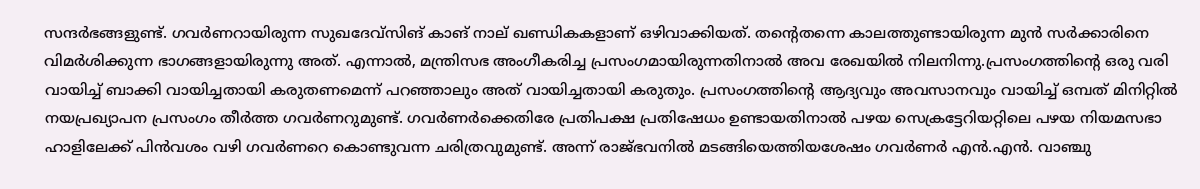സന്ദർഭങ്ങളുണ്ട്. ഗവർണറായിരുന്ന സുഖദേവ്‌സിങ് കാങ് നാല് ഖണ്ഡികകളാണ് ഒഴിവാക്കിയത്. തന്റെതന്നെ കാലത്തുണ്ടായിരുന്ന മുൻ സർക്കാരിനെ വിമർശിക്കുന്ന ഭാഗങ്ങളായിരുന്നു അത്. എന്നാൽ, മന്ത്രിസഭ അംഗീകരിച്ച പ്രസംഗമായിരുന്നതിനാൽ അവ രേഖയിൽ നിലനിന്നു.പ്രസംഗത്തിന്റെ ഒരു വരി വായിച്ച് ബാക്കി വായിച്ചതായി കരുതണമെന്ന് പറഞ്ഞാലും അത് വായിച്ചതായി കരുതും. പ്രസംഗത്തിന്റെ ആദ്യവും അവസാനവും വായിച്ച് ഒമ്പത് മിനിറ്റിൽ നയപ്രഖ്യാപന പ്രസംഗം തീർത്ത ഗവർണറുമുണ്ട്. ഗവർണർക്കെതിരേ പ്രതിപക്ഷ പ്രതിഷേധം ഉണ്ടായതിനാൽ പഴയ സെക്രട്ടേറിയറ്റിലെ പഴയ നിയമസഭാ ഹാളിലേക്ക് പിൻവശം വഴി ഗവർണറെ കൊണ്ടുവന്ന ചരിത്രവുമുണ്ട്. അന്ന് രാജ്ഭവനിൽ മടങ്ങിയെത്തിയശേഷം ഗവർണർ എൻ.എൻ. വാഞ്ചു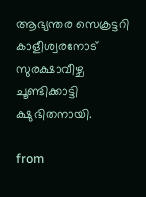ആഭ്യന്തര സെക്രട്ടറി കാളീശ്വരനോട് സുരക്ഷാവീഴ്ച ചൂണ്ടിക്കാട്ടി ക്ഷുഭിതനായി.

from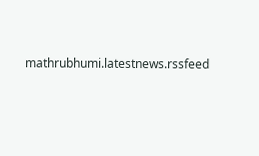mathrubhumi.latestnews.rssfeed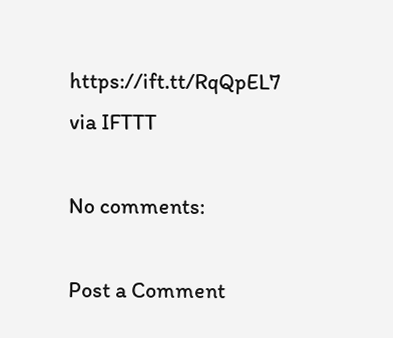https://ift.tt/RqQpEL7
via IFTTT

No comments:

Post a Comment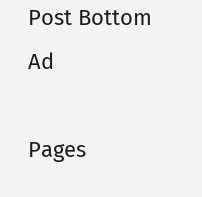Post Bottom Ad

Pages